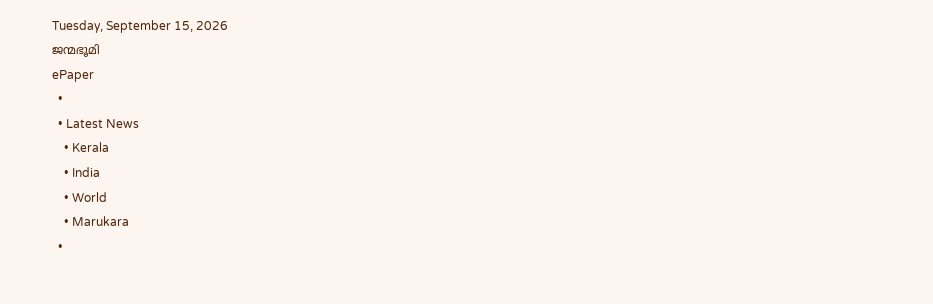Tuesday, September 15, 2026
ജന്മഭൂമി
ePaper
  •
  • Latest News
    • Kerala
    • India
    • World
    • Marukara
  •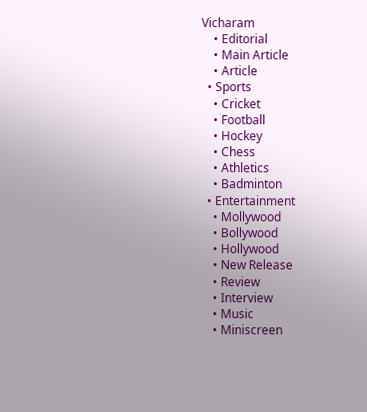Vicharam
    • Editorial
    • Main Article
    • Article
  • Sports
    • Cricket
    • Football
    • Hockey
    • Chess
    • Athletics
    • Badminton
  • Entertainment
    • Mollywood
    • Bollywood
    • Hollywood
    • New Release
    • Review
    • Interview
    • Music
    • Miniscreen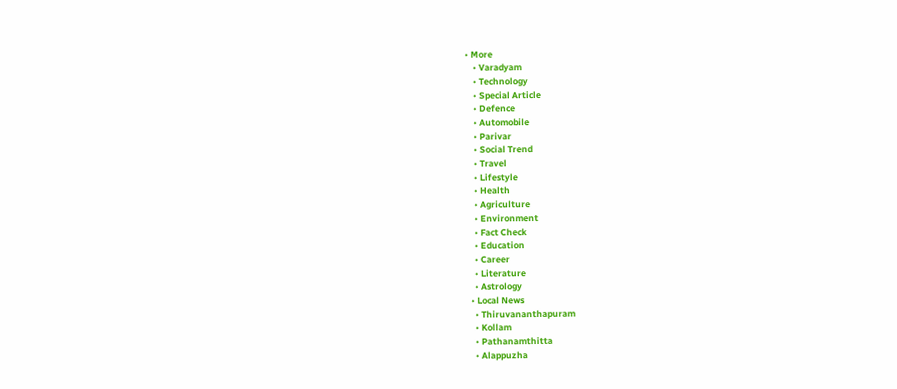• More
    • Varadyam
    • Technology
    • Special Article
    • Defence
    • Automobile
    • Parivar
    • Social Trend
    • Travel
    • Lifestyle
    • Health
    • Agriculture
    • Environment
    • Fact Check
    • Education
    • Career
    • Literature
    • Astrology
  • Local News
    • Thiruvananthapuram
    • Kollam
    • Pathanamthitta
    • Alappuzha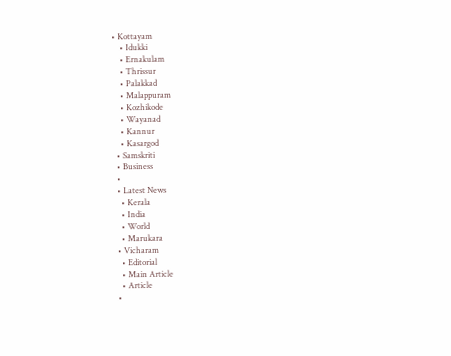• Kottayam
    • Idukki
    • Ernakulam
    • Thrissur
    • Palakkad
    • Malappuram
    • Kozhikode
    • Wayanad
    • Kannur
    • Kasargod
  • Samskriti
  • Business
  •
  • Latest News
    • Kerala
    • India
    • World
    • Marukara
  • Vicharam
    • Editorial
    • Main Article
    • Article
  •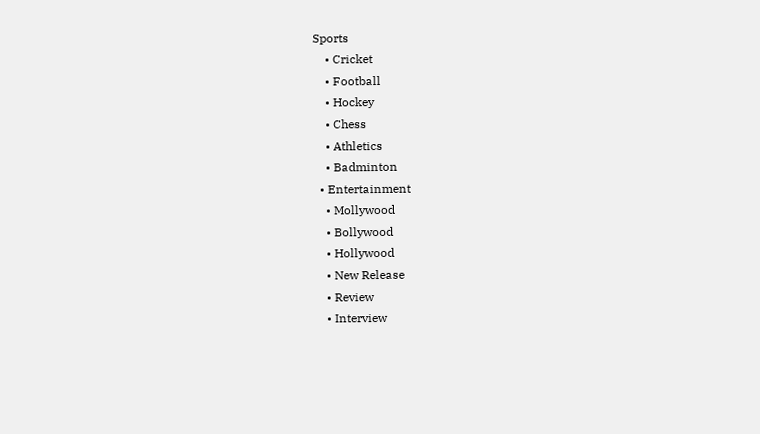Sports
    • Cricket
    • Football
    • Hockey
    • Chess
    • Athletics
    • Badminton
  • Entertainment
    • Mollywood
    • Bollywood
    • Hollywood
    • New Release
    • Review
    • Interview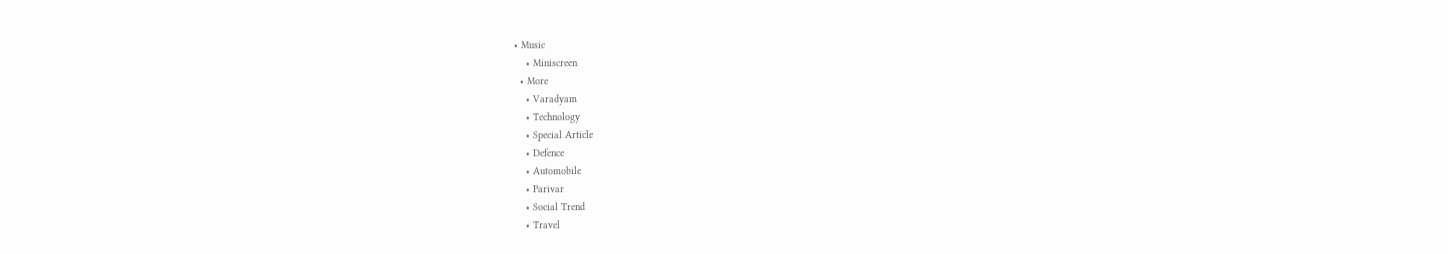• Music
    • Miniscreen
  • More
    • Varadyam
    • Technology
    • Special Article
    • Defence
    • Automobile
    • Parivar
    • Social Trend
    • Travel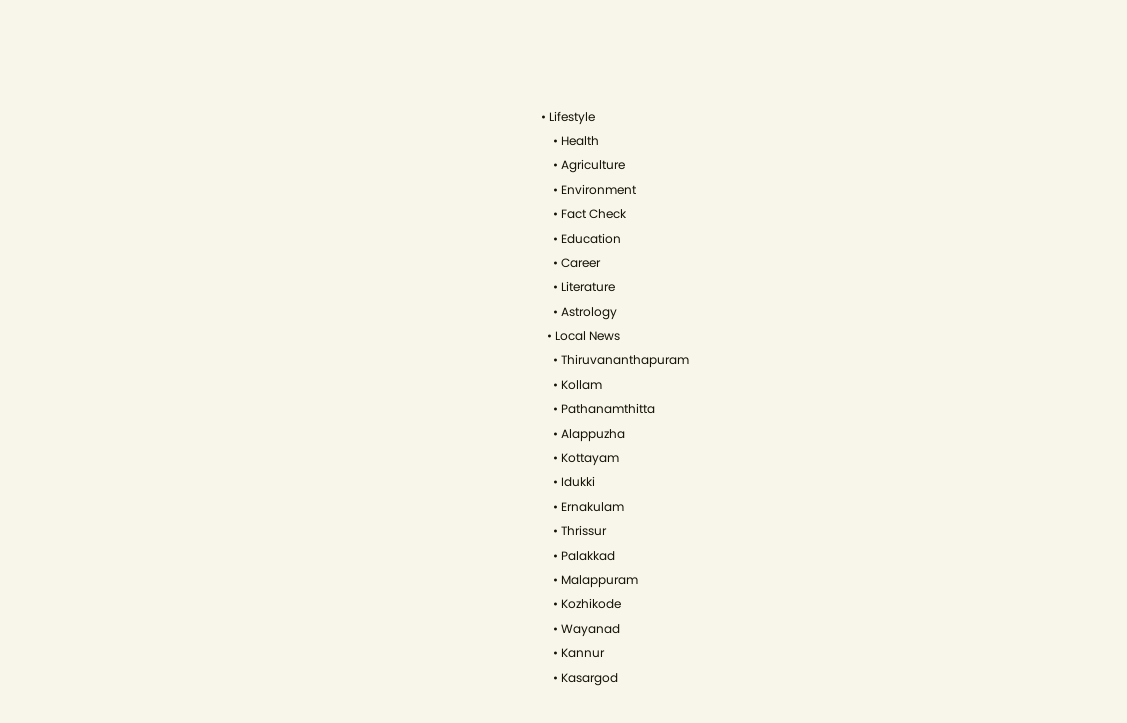• Lifestyle
    • Health
    • Agriculture
    • Environment
    • Fact Check
    • Education
    • Career
    • Literature
    • Astrology
  • Local News
    • Thiruvananthapuram
    • Kollam
    • Pathanamthitta
    • Alappuzha
    • Kottayam
    • Idukki
    • Ernakulam
    • Thrissur
    • Palakkad
    • Malappuram
    • Kozhikode
    • Wayanad
    • Kannur
    • Kasargod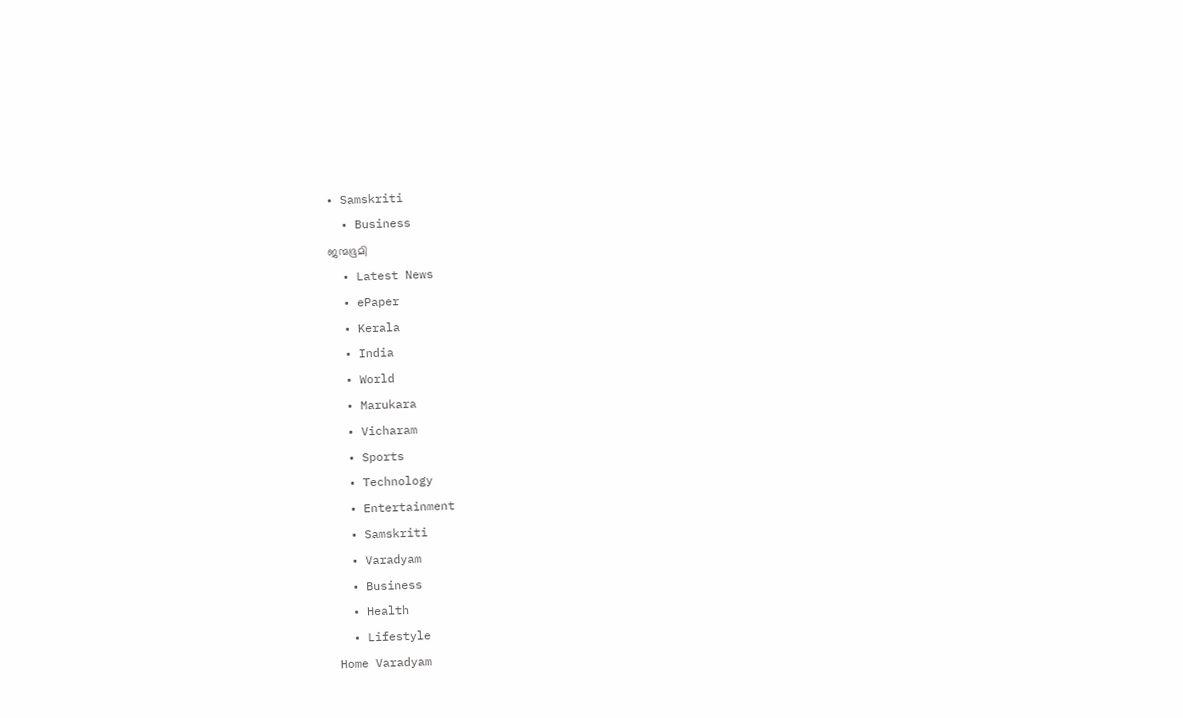• Samskriti
  • Business
ജന്മഭൂമി
  • Latest News
  • ePaper
  • Kerala
  • India
  • World
  • Marukara
  • Vicharam
  • Sports
  • Technology
  • Entertainment
  • Samskriti
  • Varadyam
  • Business
  • Health
  • Lifestyle
Home Varadyam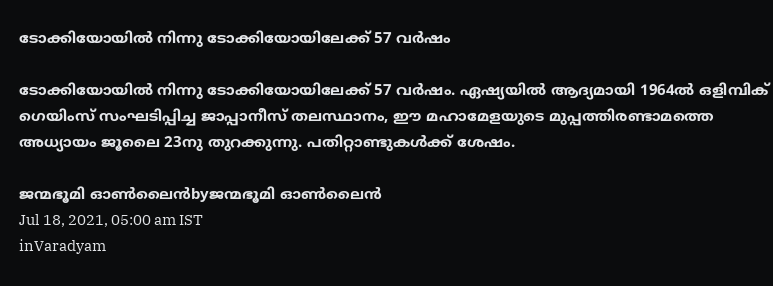ടോക്കിയോയില്‍ നിന്നു ടോക്കിയോയിലേക്ക് 57 വര്‍ഷം

ടോക്കിയോയില്‍ നിന്നു ടോക്കിയോയിലേക്ക് 57 വര്‍ഷം. ഏഷ്യയില്‍ ആദ്യമായി 1964ല്‍ ഒളിമ്പിക് ഗെയിംസ് സംഘടിപ്പിച്ച ജാപ്പാനീസ് തലസ്ഥാനം, ഈ മഹാമേളയുടെ മുപ്പത്തിരണ്ടാമത്തെ അധ്യായം ജൂലൈ 23നു തുറക്കുന്നു. പതിറ്റാണ്ടുകള്‍ക്ക് ശേഷം.

ജന്മഭൂമി ഓണ്‍ലൈന്‍byജന്മഭൂമി ഓണ്‍ലൈന്‍
Jul 18, 2021, 05:00 am IST
inVaradyam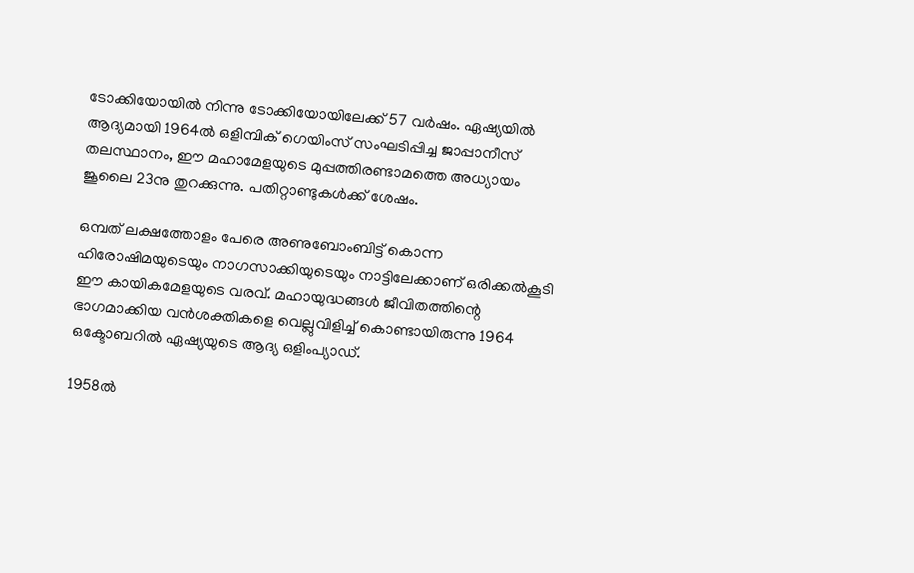ടോക്കിയോയില്‍ നിന്നു ടോക്കിയോയിലേക്ക് 57 വര്‍ഷം. ഏഷ്യയില്‍ ആദ്യമായി 1964ല്‍ ഒളിമ്പിക് ഗെയിംസ് സംഘടിപ്പിച്ച ജാപ്പാനീസ് തലസ്ഥാനം, ഈ മഹാമേളയുടെ മുപ്പത്തിരണ്ടാമത്തെ അധ്യായം ജൂലൈ 23നു തുറക്കുന്നു. പതിറ്റാണ്ടുകള്‍ക്ക് ശേഷം.

ഒമ്പത് ലക്ഷത്തോളം പേരെ അണുബോംബിട്ട് കൊന്ന ഹിരോഷിമയുടെയും നാഗസാക്കിയുടെയും നാട്ടിലേക്കാണ് ഒരിക്കല്‍കൂടി ഈ കായികമേളയുടെ വരവ്. മഹായുദ്ധങ്ങള്‍ ജീവിതത്തിന്റെ ഭാഗമാക്കിയ വന്‍ശക്തികളെ വെല്ലുവിളിച്ച് കൊണ്ടായിരുന്നു 1964 ഒക്ടോബറില്‍ ഏഷ്യയുടെ ആദ്യ ഒളിംപ്യാഡ്.

1958ല്‍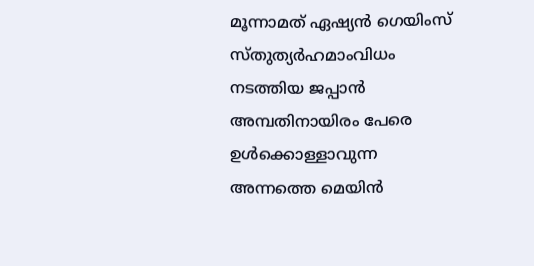മൂന്നാമത് ഏഷ്യന്‍ ഗെയിംസ് സ്തുത്യര്‍ഹമാംവിധം നടത്തിയ ജപ്പാന്‍ അമ്പതിനായിരം പേരെ ഉള്‍ക്കൊള്ളാവുന്ന അന്നത്തെ മെയിന്‍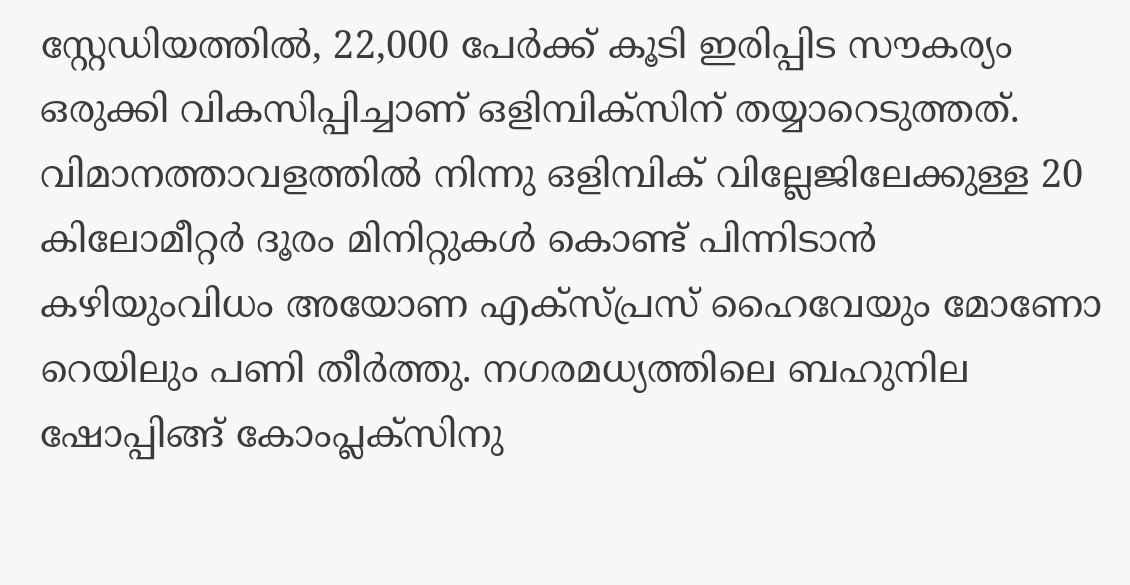സ്റ്റേഡിയത്തില്‍, 22,000 പേര്‍ക്ക് കൂടി ഇരിപ്പിട സൗകര്യം ഒരുക്കി വികസിപ്പിച്ചാണ് ഒളിമ്പിക്‌സിന് തയ്യാറെടുത്തത്. വിമാനത്താവളത്തില്‍ നിന്നു ഒളിമ്പിക് വില്ലേജിലേക്കുള്ള 20 കിലോമീറ്റര്‍ ദൂരം മിനിറ്റുകള്‍ കൊണ്ട് പിന്നിടാന്‍ കഴിയുംവിധം അയോണ എക്‌സ്പ്രസ് ഹൈവേയും മോണോ റെയിലും പണി തീര്‍ത്തു. നഗരമധ്യത്തിലെ ബഹുനില ഷോപ്പിങ്ങ് കോംപ്ലക്‌സിനു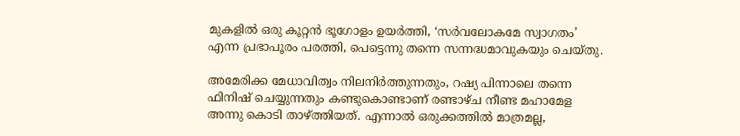മുകളില്‍ ഒരു കൂറ്റന്‍ ഭൂഗോളം ഉയര്‍ത്തി, ‘സര്‍വലോകമേ സ്വാഗതം’ എന്ന പ്രഭാപൂരം പരത്തി, പെട്ടെന്നു തന്നെ സന്നദ്ധമാവുകയും ചെയ്തു.

അമേരിക്ക മേധാവിത്വം നിലനിര്‍ത്തുന്നതും, റഷ്യ പിന്നാലെ തന്നെ ഫിനിഷ് ചെയ്യുന്നതും കണ്ടുകൊണ്ടാണ് രണ്ടാഴ്ച നീണ്ട മഹാമേള അന്നു കൊടി താഴ്‌ത്തിയത്. എന്നാല്‍ ഒരുക്കത്തില്‍ മാത്രമല്ല,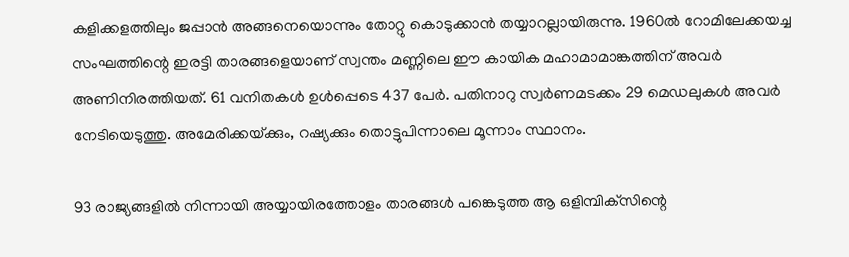കളിക്കളത്തിലും ജപ്പാന്‍ അങ്ങനെയൊന്നും തോറ്റു കൊടുക്കാന്‍ തയ്യാറല്ലായിരുന്നു. 1960ല്‍ റോമിലേക്കയച്ച സംഘത്തിന്റെ ഇരട്ടി താരങ്ങളെയാണ് സ്വന്തം മണ്ണിലെ ഈ കായിക മഹാമാമാങ്കത്തിന് അവര്‍ അണിനിരത്തിയത്. 61 വനിതകള്‍ ഉള്‍പ്പെടെ 437 പേര്‍. പതിനാറു സ്വര്‍ണമടക്കം 29 മെഡലുകള്‍ അവര്‍ നേടിയെടുത്തു. അമേരിക്കയ്‌ക്കും, റഷ്യക്കും തൊട്ടുപിന്നാലെ മൂന്നാം സ്ഥാനം.

93 രാജ്യങ്ങളില്‍ നിന്നായി അയ്യായിരത്തോളം താരങ്ങള്‍ പങ്കെടുത്ത ആ ഒളിമ്പിക്‌സിന്റെ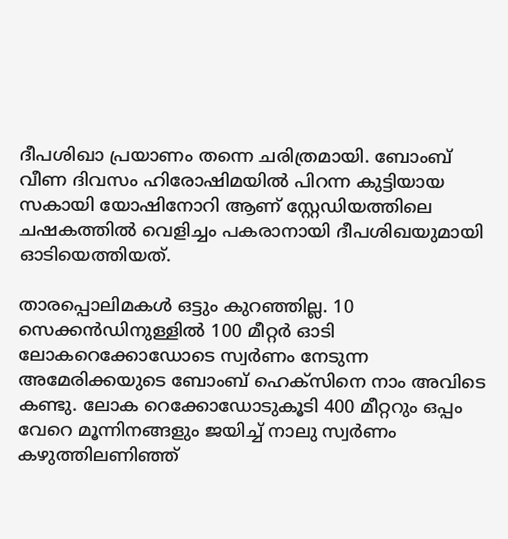ദീപശിഖാ പ്രയാണം തന്നെ ചരിത്രമായി. ബോംബ് വീണ ദിവസം ഹിരോഷിമയില്‍ പിറന്ന കുട്ടിയായ സകായി യോഷിനോറി ആണ് സ്റ്റേഡിയത്തിലെ ചഷകത്തില്‍ വെളിച്ചം പകരാനായി ദീപശിഖയുമായി ഓടിയെത്തിയത്.

താരപ്പൊലിമകള്‍ ഒട്ടും കുറഞ്ഞില്ല. 10 സെക്കന്‍ഡിനുള്ളില്‍ 100 മീറ്റര്‍ ഓടി ലോകറെക്കോഡോടെ സ്വര്‍ണം നേടുന്ന അമേരിക്കയുടെ ബോംബ് ഹെക്‌സിനെ നാം അവിടെ കണ്ടു. ലോക റെക്കോഡോടുകൂടി 400 മീറ്ററും ഒപ്പം വേറെ മൂന്നിനങ്ങളും ജയിച്ച് നാലു സ്വര്‍ണം കഴുത്തിലണിഞ്ഞ്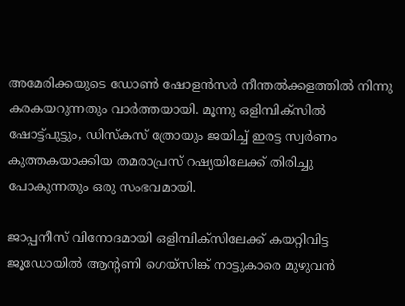അമേരിക്കയുടെ ഡോണ്‍ ഷോളന്‍സര്‍ നീന്തല്‍ക്കളത്തില്‍ നിന്നു കരകയറുന്നതും വാര്‍ത്തയായി. മൂന്നു ഒളിമ്പിക്‌സില്‍ ഷോട്ട്പുട്ടും, ഡിസ്‌കസ് ത്രോയും ജയിച്ച് ഇരട്ട സ്വര്‍ണം കുത്തകയാക്കിയ തമരാപ്രസ് റഷ്യയിലേക്ക് തിരിച്ചു പോകുന്നതും ഒരു സംഭവമായി.

ജാപ്പനീസ് വിനോദമായി ഒളിമ്പിക്‌സിലേക്ക് കയറ്റിവിട്ട ജൂഡോയില്‍ ആന്റണി ഗെയ്‌സിങ്ക് നാട്ടുകാരെ മുഴുവന്‍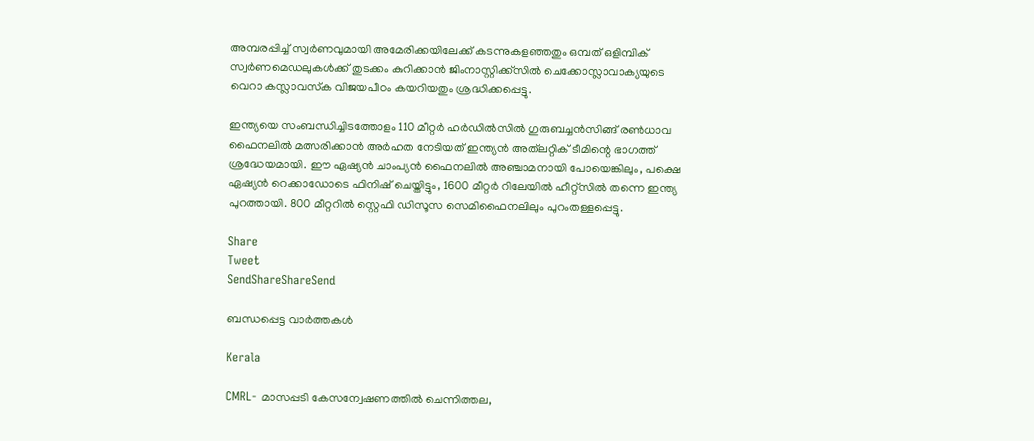അമ്പരപ്പിച്ച് സ്വര്‍ണവുമായി അമേരിക്കയിലേക്ക് കടന്നുകളഞ്ഞതും ഒമ്പത് ഒളിമ്പിക് സ്വര്‍ണമെഡലുകള്‍ക്ക് തുടക്കം കുറിക്കാന്‍ ജിംനാസ്റ്റിക്ക്‌സില്‍ ചെക്കോസ്ലാവാക്യയുടെ വെറാ കസ്ലാവസ്‌ക വിജയപീഠം കയറിയതും ശ്രദ്ധിക്കപ്പെട്ടു.

ഇന്ത്യയെ സംബന്ധിച്ചിടത്തോളം 110 മീറ്റര്‍ ഹര്‍ഡില്‍സില്‍ ഗുരുബച്ചന്‍സിങ്ങ് രണ്‍ധാവ ഫൈനലില്‍ മത്സരിക്കാന്‍ അര്‍ഹത നേടിയത് ഇന്ത്യന്‍ അത്‌ലറ്റിക് ടീമിന്റെ ഭാഗത്ത് ശ്രദ്ധേയമായി. ഈ ഏഷ്യന്‍ ചാംപ്യന്‍ ഫൈനലില്‍ അഞ്ചാമനായി പോയെങ്കിലും, പക്ഷെ ഏഷ്യന്‍ റെക്കാഡോടെ ഫിനിഷ് ചെയ്തിട്ടും, 1600 മീറ്റര്‍ റിലേയില്‍ ഹീറ്റ്‌സില്‍ തന്നെ ഇന്ത്യ പുറത്തായി. 800 മീറ്ററില്‍ സ്റ്റെഫി ഡിസൂസ സെമിഫൈനലിലും പുറംതള്ളപ്പെട്ടു.

Share
Tweet
SendShareShareSend

ബന്ധപ്പെട്ട വാര്‍ത്തകള്‍

Kerala

CMRL- മാസപ്പടി കേസന്വേഷണത്തിൽ ചെന്നിത്തല,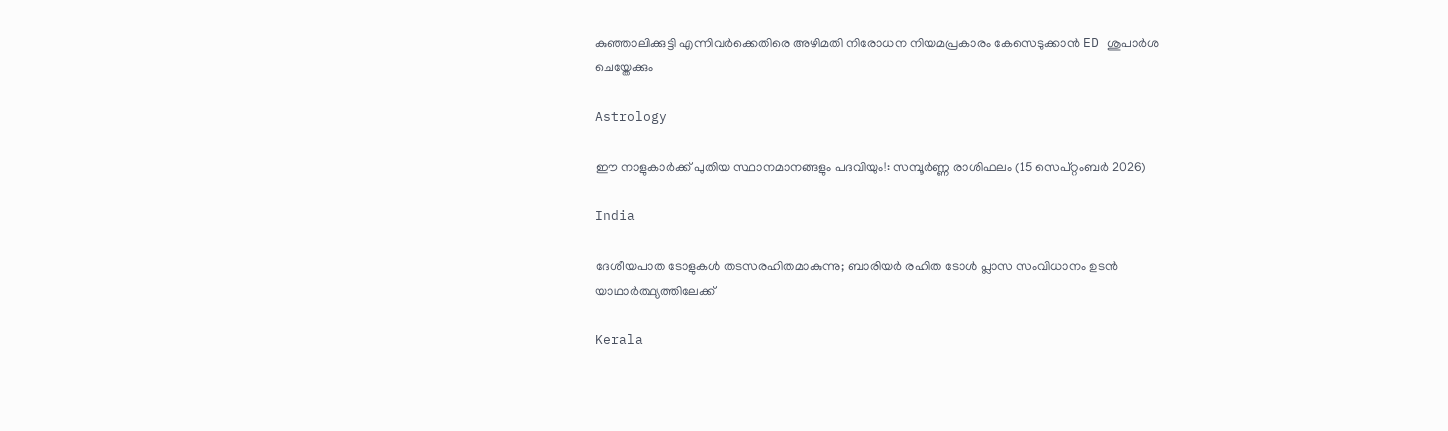കുഞ്ഞാലിക്കുട്ടി എന്നിവർക്കെതിരെ അഴിമതി നിരോധന നിയമപ്രകാരം കേസെടുക്കാൻ ED ശുപാർശ ചെയ്തേക്കും

Astrology

ഈ നാളുകാർക്ക് പുതിയ സ്ഥാനമാനങ്ങളും പദവിയും!: സമ്പൂർണ്ണ രാശിഫലം (15 സെപ്റ്റംബർ 2026)

India

ദേശീയപാത ടോളുകള്‍ തടസരഹിതമാകുന്നു; ബാരിയര്‍ രഹിത ടോള്‍ പ്ലാസ സംവിധാനം ഉടന്‍ യാഥാര്‍ത്ഥ്യത്തിലേക്ക്

Kerala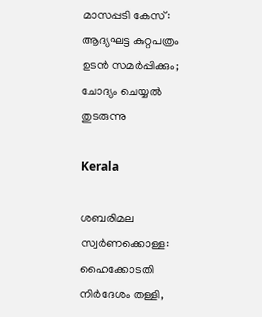മാസപ്പടി കേസ്: ആദ്യഘട്ട കുറ്റപത്രം ഉടന്‍ സമര്‍പ്പിക്കും; ചോദ്യം ചെയ്യല്‍ തുടരുന്നു

Kerala

ശബരിമല സ്വര്‍ണക്കൊള്ള: ഹൈക്കോടതി നിര്‍ദേശം തള്ളി,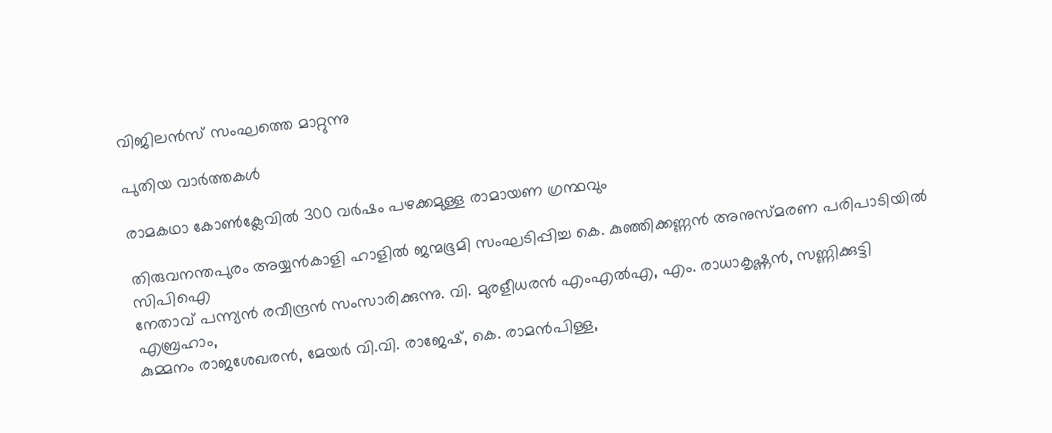വിജിലന്‍സ് സംഘത്തെ മാറ്റുന്നു

പുതിയ വാര്‍ത്തകള്‍

രാമകഥാ കോണ്‍ക്ലേവില്‍ 300 വര്‍ഷം പഴക്കമുള്ള രാമായണ ഗ്രന്ഥവും

തിരുവനന്തപുരം അയ്യന്‍കാളി ഹാളില്‍ ജന്മഭൂമി സംഘടിപ്പിച്ച കെ. കുഞ്ഞിക്കണ്ണന്‍ അനുസ്മരണ പരിപാടിയില്‍ സിപിഐ
നേതാവ് പന്ന്യന്‍ രവീന്ദ്രന്‍ സംസാരിക്കുന്നു. വി. മുരളീധരന്‍ എംഎല്‍എ, എം. രാധാകൃഷ്ണന്‍, സണ്ണിക്കുട്ടി എബ്രഹാം,
കുമ്മനം രാജശേഖരന്‍, മേയര്‍ വി.വി. രാജേഷ്, കെ. രാമന്‍പിള്ള,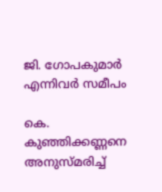ജി. ഗോപകുമാര്‍ എന്നിവര്‍ സമീപം

കെ. കുഞ്ഞിക്കണ്ണനെ അനുസ്മരിച്ച്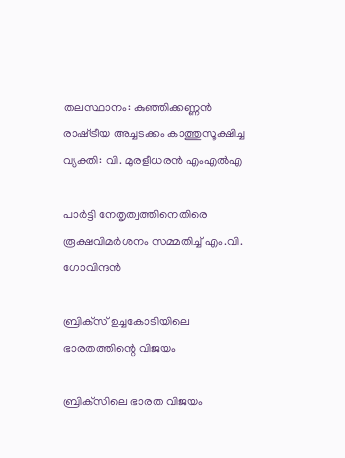തലസ്ഥാനം: കുഞ്ഞിക്കണ്ണന്‍ രാഷ്‌ട്രീയ അച്ചടക്കം കാത്തുസൂക്ഷിച്ച വ്യക്തി: വി. മുരളീധരന്‍ എംഎല്‍എ

പാര്‍ട്ടി നേതൃത്വത്തിനെതിരെ രൂക്ഷവിമര്‍ശനം സമ്മതിച്ച് എം.വി. ഗോവിന്ദന്‍

ബ്രിക്‌സ് ഉച്ചകോടിയിലെ ഭാരതത്തിന്റെ വിജയം

ബ്രിക്‌സിലെ ഭാരത വിജയം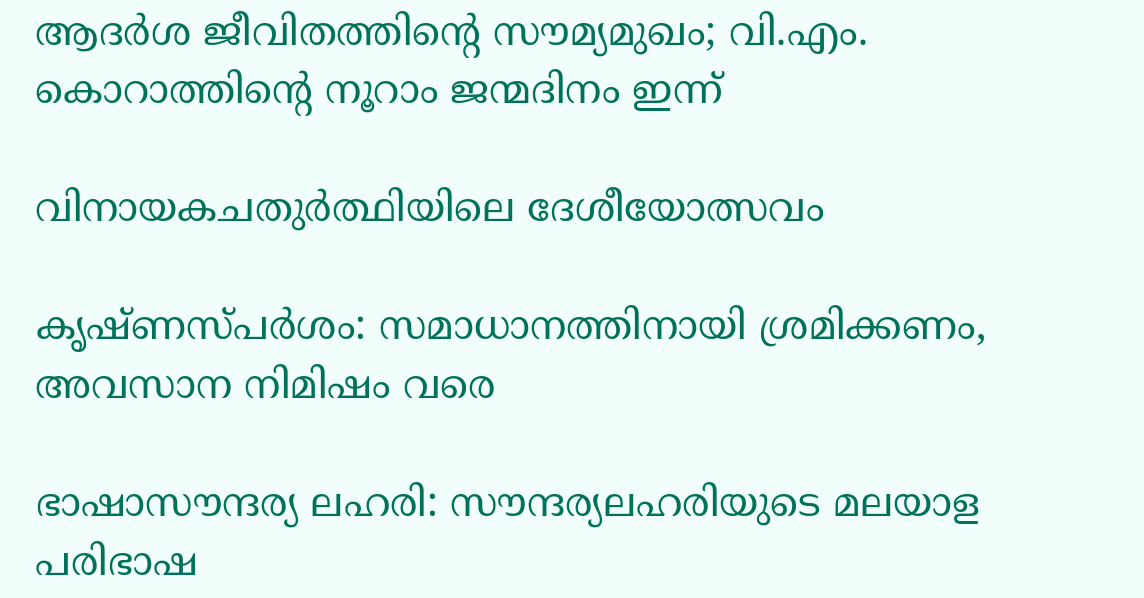ആദര്‍ശ ജീവിതത്തിന്റെ സൗമ്യമുഖം; വി.എം. കൊറാത്തിന്റെ നൂറാം ജന്മദിനം ഇന്ന്

വിനായകചതുര്‍ത്ഥിയിലെ ദേശീയോത്സവം

കൃഷ്ണസ്പര്‍ശം: സമാധാനത്തിനായി ശ്രമിക്കണം, അവസാന നിമിഷം വരെ

ഭാഷാസൗന്ദര്യ ലഹരി: സൗന്ദര്യലഹരിയുടെ മലയാള പരിഭാഷ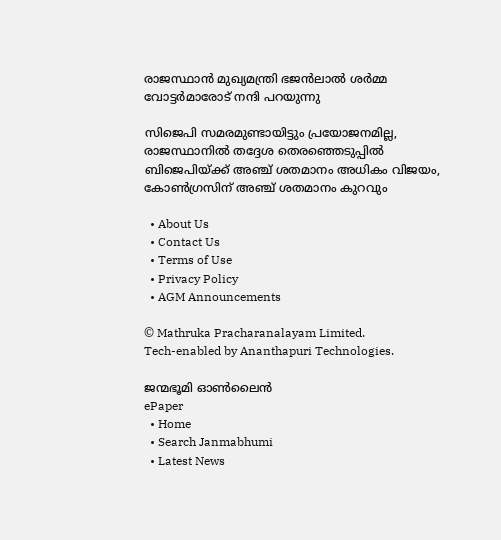രാജസ്ഥാന്‍ മുഖ്യമന്ത്രി ഭജന്‍ലാല്‍ ശര്‍മ്മ വോട്ടര്‍മാരോട് നന്ദി പറയുന്നു

സിജെപി സമരമുണ്ടായിട്ടും പ്രയോജനമില്ല, രാജസ്ഥാനില്‍ തദ്ദേശ തെരഞ്ഞെടുപ്പില്‍ ബിജെപിയ്‌ക്ക് അഞ്ച് ശതമാനം അധികം വിജയം, കോണ്‍ഗ്രസിന് അഞ്ച് ശതമാനം കുറവും

  • About Us
  • Contact Us
  • Terms of Use
  • Privacy Policy
  • AGM Announcements

© Mathruka Pracharanalayam Limited.
Tech-enabled by Ananthapuri Technologies.

ജന്മഭൂമി ഓണ്‍ലൈന്‍
ePaper
  • Home
  • Search Janmabhumi
  • Latest News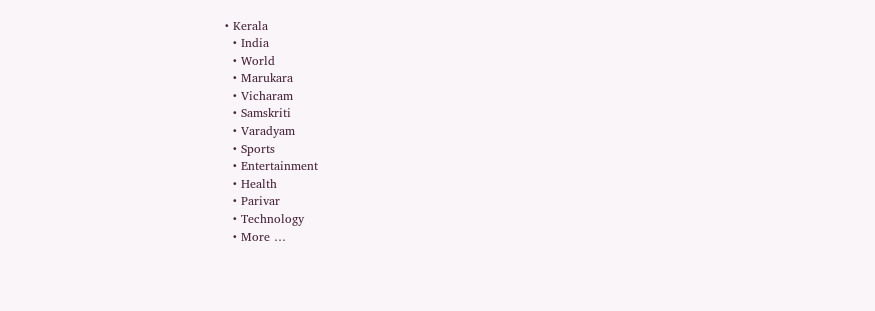• Kerala
  • India
  • World
  • Marukara
  • Vicharam
  • Samskriti
  • Varadyam
  • Sports
  • Entertainment
  • Health
  • Parivar
  • Technology
  • More …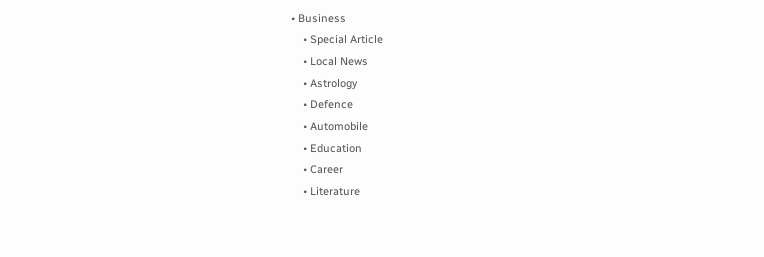• Business
    • Special Article
    • Local News
    • Astrology
    • Defence
    • Automobile
    • Education
    • Career
    • Literature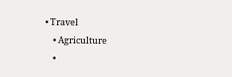• Travel
    • Agriculture
    •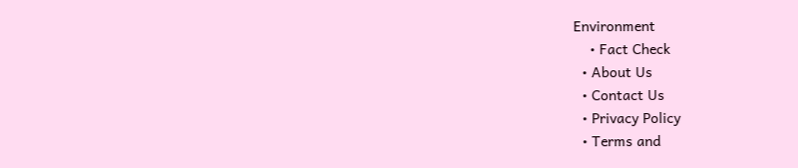Environment
    • Fact Check
  • About Us
  • Contact Us
  • Privacy Policy
  • Terms and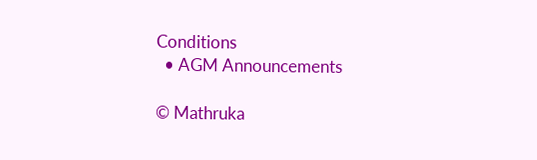Conditions
  • AGM Announcements

© Mathruka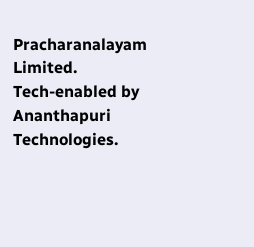Pracharanalayam Limited.
Tech-enabled by Ananthapuri Technologies.